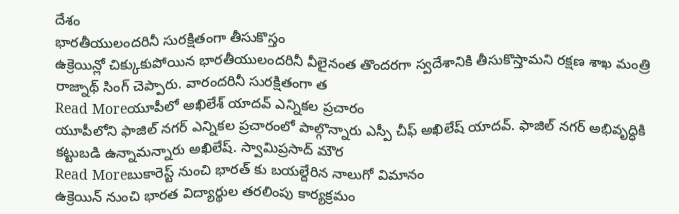దేశం
భారతీయులందరినీ సురక్షితంగా తీసుకొస్తం
ఉక్రెయిన్లో చిక్కుకుపోయిన భారతీయులందరినీ వీలైనంత తొందరగా స్వదేశానికి తీసుకొస్తామని రక్షణ శాఖ మంత్రి రాజ్నాథ్ సింగ్ చెప్పారు. వారందరినీ సురక్షితంగా త
Read Moreయూపీలో అఖిలేశ్ యాదవ్ ఎన్నికల ప్రచారం
యూపీలోని ఫాజిల్ నగర్ ఎన్నికల ప్రచారంలో పాల్గొన్నారు ఎస్పీ చీఫ్ అఖిలేష్ యాదవ్. ఫాజిల్ నగర్ అభివృద్ధికి కట్టుబడి ఉన్నామన్నారు అఖిలేష్. స్వామిప్రసాద్ మౌర
Read Moreబుకారెస్ట్ నుంచి భారత్ కు బయల్దేరిన నాలుగో విమానం
ఉక్రెయిన్ నుంచి భారత విద్యార్థుల తరలింపు కార్యక్రమం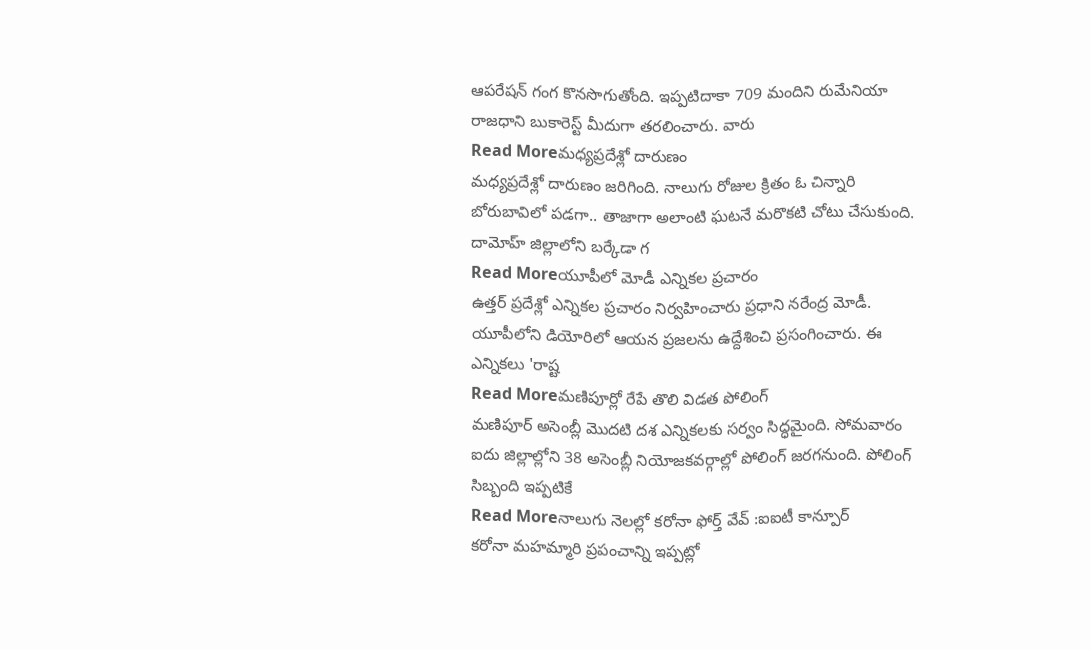ఆపరేషన్ గంగ కొనసొగుతోంది. ఇప్పటిదాకా 709 మందిని రుమేనియా రాజధాని బుకారెస్ట్ మీదుగా తరలించారు. వారు
Read Moreమధ్యప్రదేశ్లో దారుణం
మధ్యప్రదేశ్లో దారుణం జరిగింది. నాలుగు రోజుల క్రితం ఓ చిన్నారి బోరుబావిలో పడగా.. తాజాగా అలాంటి ఘటనే మరొకటి చోటు చేసుకుంది. దామోహ్ జిల్లాలోని బర్కేడా గ
Read Moreయూపీలో మోడీ ఎన్నికల ప్రచారం
ఉత్తర్ ప్రదేశ్లో ఎన్నికల ప్రచారం నిర్వహించారు ప్రధాని నరేంద్ర మోడీ. యూపీలోని డియోరిలో ఆయన ప్రజలను ఉద్దేశించి ప్రసంగించారు. ఈ ఎన్నికలు 'రాష్ట
Read Moreమణిపూర్లో రేపే తొలి విడత పోలింగ్
మణిపూర్ అసెంబ్లీ మొదటి దశ ఎన్నికలకు సర్వం సిద్ధమైంది. సోమవారం ఐదు జిల్లాల్లోని 38 అసెంబ్లీ నియోజకవర్గాల్లో పోలింగ్ జరగనుంది. పోలింగ్ సిబ్బంది ఇప్పటికే
Read Moreనాలుగు నెలల్లో కరోనా ఫోర్త్ వేవ్ :ఐఐటీ కాన్పూర్
కరోనా మహమ్మారి ప్రపంచాన్ని ఇప్పట్లో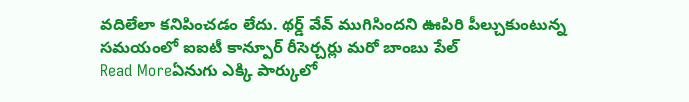వదిలేలా కనిపించడం లేదు. థర్డ్ వేవ్ ముగిసిందని ఊపిరి పీల్చుకుంటున్న సమయంలో ఐఐటీ కాన్పూర్ రీసెర్చర్లు మరో బాంబు పేల్
Read Moreఏనుగు ఎక్కి పార్కులో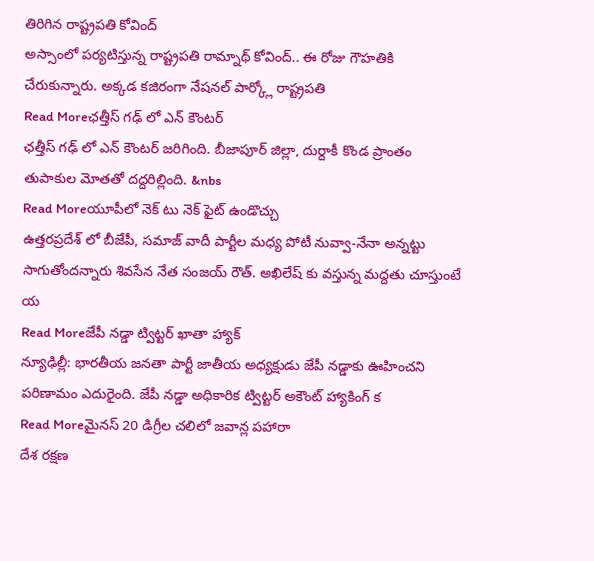తిరిగిన రాష్ట్రపతి కోవింద్
అస్సాంలో పర్యటిస్తున్న రాష్ట్రపతి రామ్నాథ్ కోవింద్.. ఈ రోజు గౌహతికి చేరుకున్నారు. అక్కడ కజిరంగా నేషనల్ పార్క్లో రాష్ట్రపతి
Read Moreఛత్తీస్ గఢ్ లో ఎన్ కౌంటర్
ఛత్తీస్ గఢ్ లో ఎన్ కౌంటర్ జరిగింది. బీజాపూర్ జిల్లా, దుర్దాకీ కొండ ప్రాంతం తుపాకుల మోతతో దద్దరిల్లింది. &nbs
Read Moreయూపీలో నెక్ టు నెక్ ఫైట్ ఉండొచ్చు
ఉత్తరప్రదేశ్ లో బీజేపీ, సమాజ్ వాదీ పార్టీల మధ్య పోటీ నువ్వా-నేనా అన్నట్టు సాగుతోందన్నారు శివసేన నేత సంజయ్ రౌత్. అఖిలేష్ కు వస్తున్న మద్దతు చూస్తుంటే య
Read Moreజేపీ నడ్డా ట్విట్టర్ ఖాతా హ్యాక్
న్యూఢిల్లీ: భారతీయ జనతా పార్టీ జాతీయ అధ్యక్షుడు జేపీ నడ్డాకు ఊహించని పరిణామం ఎదురైంది. జేపీ నడ్డా అధికారిక ట్విట్టర్ అకౌంట్ హ్యాకింగ్ క
Read Moreమైనస్ 20 డిగ్రీల చలిలో జవాన్ల పహారా
దేశ రక్షణ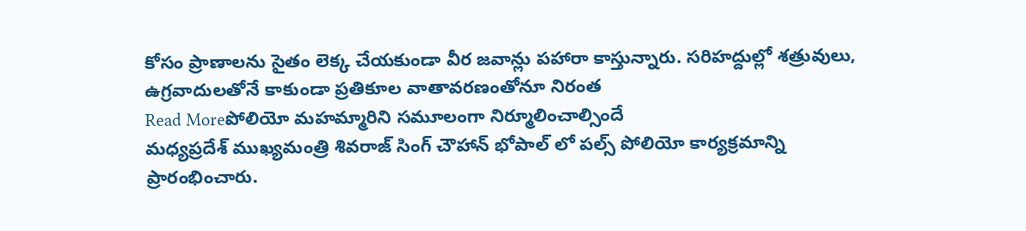కోసం ప్రాణాలను సైతం లెక్క చేయకుండా వీర జవాన్లు పహారా కాస్తున్నారు. సరిహద్దుల్లో శత్రువులు, ఉగ్రవాదులతోనే కాకుండా ప్రతికూల వాతావరణంతోనూ నిరంత
Read Moreపోలియో మహమ్మారిని సమూలంగా నిర్మూలించాల్సిందే
మధ్యప్రదేశ్ ముఖ్యమంత్రి శివరాజ్ సింగ్ చౌహాన్ భోపాల్ లో పల్స్ పోలియో కార్యక్రమాన్ని ప్రారంభించారు.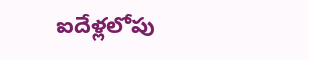ఐదేళ్లలోపు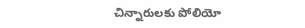చిన్నారులకు పోలియో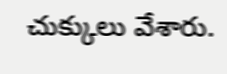చుక్కులు వేశారు.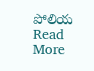పోలియ
Read More